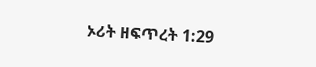ኦሪት ዘፍጥረት 1:29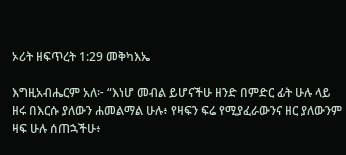ኦሪት ዘፍጥረት 1:29 መቅካእኤ

እግዚአብሔርም አለ፦ “እነሆ መብል ይሆናችሁ ዘንድ በምድር ፊት ሁሉ ላይ ዘሩ በእርሱ ያለውን ሐመልማል ሁሉ፥ የዛፍን ፍሬ የሚያፈራውንና ዘር ያለውንም ዛፍ ሁሉ ሰጠኋችሁ፥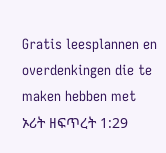Gratis leesplannen en overdenkingen die te maken hebben met ኦሪት ዘፍጥረት 1:29